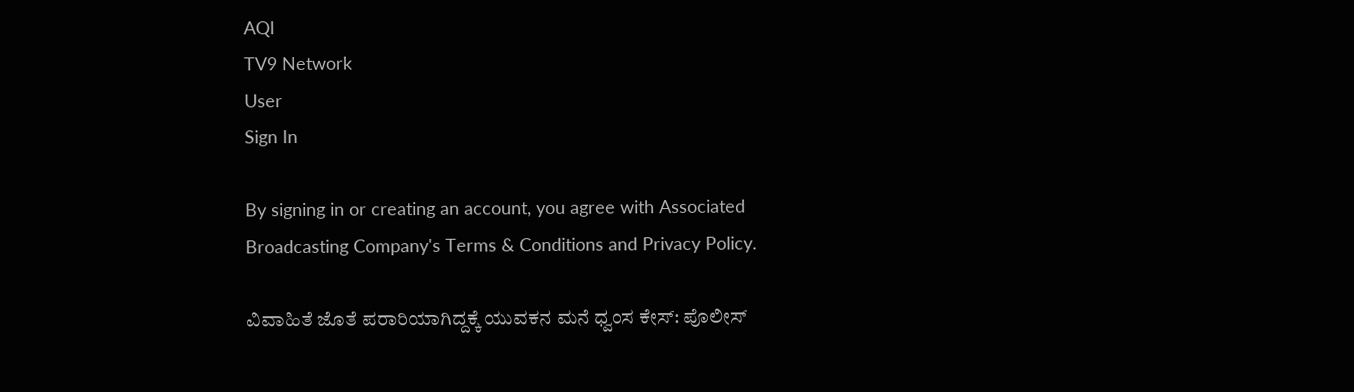AQI
TV9 Network
User
Sign In

By signing in or creating an account, you agree with Associated Broadcasting Company's Terms & Conditions and Privacy Policy.

ವಿವಾಹಿತೆ ಜೊತೆ ಪರಾರಿಯಾಗಿದ್ದಕ್ಕೆ ಯುವಕನ ಮನೆ ಧ್ವಂಸ ಕೇಸ್: ಪೊಲೀಸ್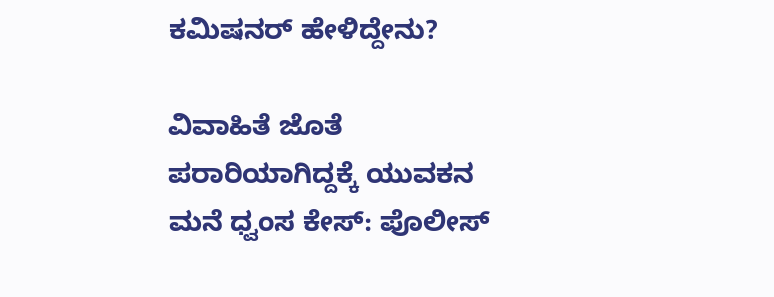ಕಮಿಷನರ್ ಹೇಳಿದ್ದೇನು?

ವಿವಾಹಿತೆ ಜೊತೆ ಪರಾರಿಯಾಗಿದ್ದಕ್ಕೆ ಯುವಕನ ಮನೆ ಧ್ವಂಸ ಕೇಸ್: ಪೊಲೀಸ್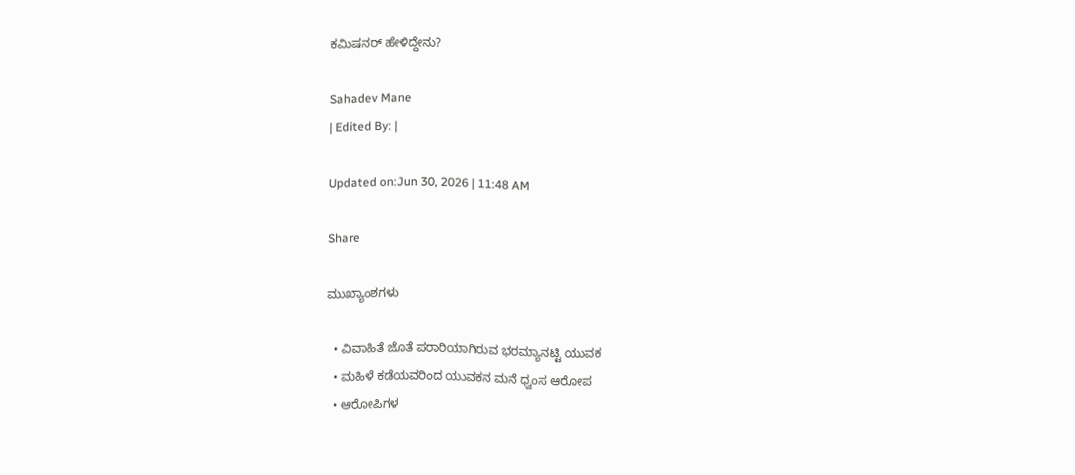ಕಮಿಷನರ್ ಹೇಳಿದ್ದೇನು?

Sahadev Mane
| Edited By: |

Updated on:Jun 30, 2026 | 11:48 AM

Share

ಮುಖ್ಯಾಂಶಗಳು

  • ವಿವಾಹಿತೆ ಜೊತೆ ಪರಾರಿಯಾಗಿರುವ ಭರಮ್ಯಾನಟ್ಟಿ ಯುವಕ
  • ಮಹಿಳೆ ಕಡೆಯವರಿಂದ ಯುವಕನ ಮನೆ ಧ್ವಂಸ ಆರೋಪ
  • ಆರೋಪಿಗಳ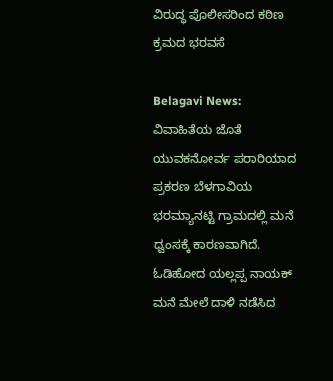ವಿರುದ್ಧ ಪೊಲೀಸರಿಂದ ಕಠಿಣ ಕ್ರಮದ ಭರವಸೆ

Belagavi News: ವಿವಾಹಿತೆಯ ಜೊತೆ ಯುವಕನೋರ್ವ ಪರಾರಿಯಾದ ಪ್ರಕರಣ ಬೆಳಗಾವಿಯ ಭರಮ್ಯಾನಟ್ಟಿ ಗ್ರಾಮದಲ್ಲಿ ಮನೆ ಧ್ವಂಸಕ್ಕೆ ಕಾರಣವಾಗಿದೆ. ಓಡಿಹೋದ ಯಲ್ಲಪ್ಪ ನಾಯಕ್ ಮನೆ ಮೇಲೆ ದಾಳಿ ನಡೆಸಿದ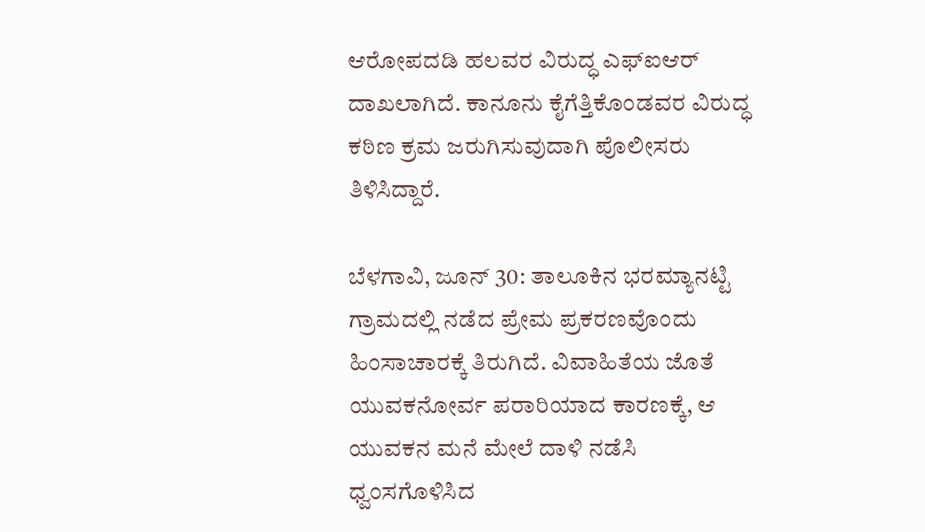ಆರೋಪದಡಿ ಹಲವರ ವಿರುದ್ಧ ಎಫ್‌ಐಆರ್ ದಾಖಲಾಗಿದೆ. ಕಾನೂನು ಕೈಗೆತ್ತಿಕೊಂಡವರ ವಿರುದ್ಧ ಕಠಿಣ ಕ್ರಮ ಜರುಗಿಸುವುದಾಗಿ ಪೊಲೀಸರು ತಿಳಿಸಿದ್ದಾರೆ.

ಬೆಳಗಾವಿ, ಜೂನ್ 30: ತಾಲೂಕಿನ ಭರಮ್ಯಾನಟ್ಟಿ ಗ್ರಾಮದಲ್ಲಿ ನಡೆದ ಪ್ರೇಮ ಪ್ರಕರಣವೊಂದು ಹಿಂಸಾಚಾರಕ್ಕೆ ತಿರುಗಿದೆ. ವಿವಾಹಿತೆಯ ಜೊತೆ ಯುವಕನೋರ್ವ ಪರಾರಿಯಾದ ಕಾರಣಕ್ಕೆ, ಆ ಯುವಕನ ಮನೆ ಮೇಲೆ ದಾಳಿ ನಡೆಸಿ ಧ್ವಂಸಗೊಳಿಸಿದ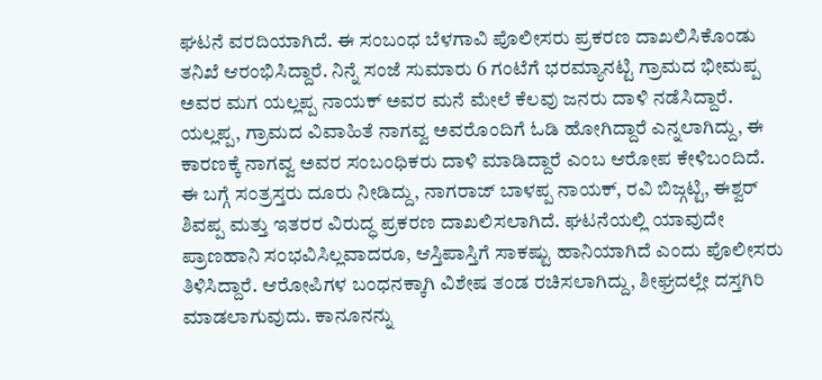ಘಟನೆ ವರದಿಯಾಗಿದೆ. ಈ ಸಂಬಂಧ ಬೆಳಗಾವಿ ಪೊಲೀಸರು ಪ್ರಕರಣ ದಾಖಲಿಸಿಕೊಂಡು ತನಿಖೆ ಆರಂಭಿಸಿದ್ದಾರೆ. ನಿನ್ನೆ ಸಂಜೆ ಸುಮಾರು 6 ಗಂಟೆಗೆ ಭರಮ್ಯಾನಟ್ಟಿ ಗ್ರಾಮದ ಭೀಮಪ್ಪ ಅವರ ಮಗ ಯಲ್ಲಪ್ಪ ನಾಯಕ್ ಅವರ ಮನೆ ಮೇಲೆ ಕೆಲವು ಜನರು ದಾಳಿ ನಡೆಸಿದ್ದಾರೆ. ಯಲ್ಲಪ್ಪ, ಗ್ರಾಮದ ವಿವಾಹಿತೆ ನಾಗವ್ವ ಅವರೊಂದಿಗೆ ಓಡಿ ಹೋಗಿದ್ದಾರೆ ಎನ್ನಲಾಗಿದ್ದು, ಈ ಕಾರಣಕ್ಕೆ ನಾಗವ್ವ ಅವರ ಸಂಬಂಧಿಕರು ದಾಳಿ ಮಾಡಿದ್ದಾರೆ ಎಂಬ ಆರೋಪ ಕೇಳಿಬಂದಿದೆ. ಈ ಬಗ್ಗೆ ಸಂತ್ರಸ್ತರು ದೂರು ನೀಡಿದ್ದು, ನಾಗರಾಜ್ ಬಾಳಪ್ಪ ನಾಯಕ್, ರವಿ ಬಿಜ್ಗಟ್ಟಿ, ಈಶ್ವರ್ ಶಿವಪ್ಪ ಮತ್ತು ಇತರರ ವಿರುದ್ಧ ಪ್ರಕರಣ ದಾಖಲಿಸಲಾಗಿದೆ. ಘಟನೆಯಲ್ಲಿ ಯಾವುದೇ ಪ್ರಾಣಹಾನಿ ಸಂಭವಿಸಿಲ್ಲವಾದರೂ, ಆಸ್ತಿಪಾಸ್ತಿಗೆ ಸಾಕಷ್ಟು ಹಾನಿಯಾಗಿದೆ ಎಂದು ಪೊಲೀಸರು ತಿಳಿಸಿದ್ದಾರೆ. ಆರೋಪಿಗಳ ಬಂಧನಕ್ಕಾಗಿ ವಿಶೇಷ ತಂಡ ರಚಿಸಲಾಗಿದ್ದು, ಶೀಘ್ರದಲ್ಲೇ ದಸ್ತಗಿರಿ ಮಾಡಲಾಗುವುದು. ಕಾನೂನನ್ನು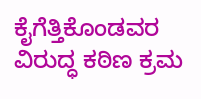ಕೈಗೆತ್ತಿಕೊಂಡವರ ವಿರುದ್ಧ ಕಠಿಣ ಕ್ರಮ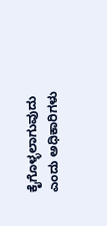ಕೈಗೊಳ್ಳಲಾಗುವುದು ಎಂದು ಅಧಿಕಾರಿಗಳು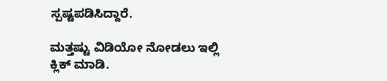ಸ್ಪಷ್ಟಪಡಿಸಿದ್ದಾರೆ.

ಮತ್ತಷ್ಟು ವಿಡಿಯೋ ನೋಡಲು ಇಲ್ಲಿ ಕ್ಲಿಕ್ ಮಾಡಿ.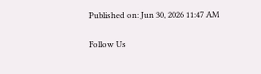Published on: Jun 30, 2026 11:47 AM

Follow Us